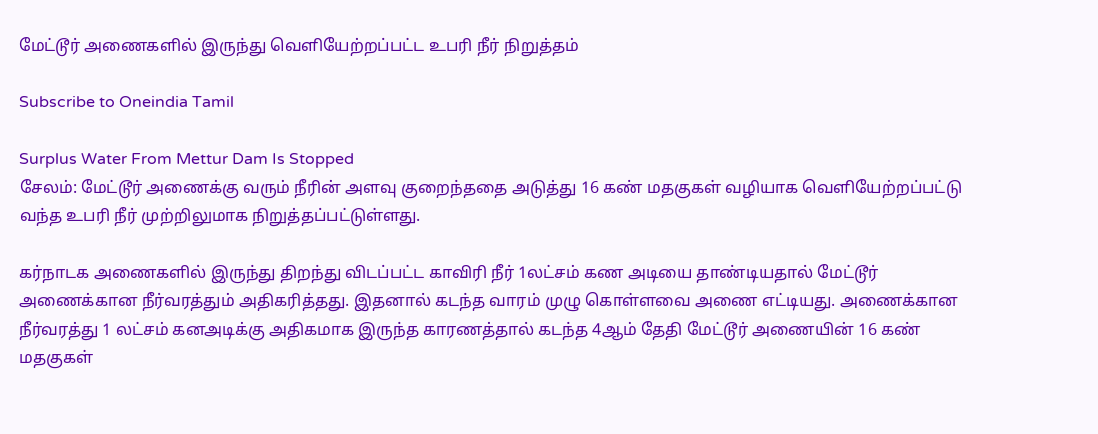மேட்டூர் அணைகளில் இருந்து வெளியேற்றப்பட்ட உபரி நீர் நிறுத்தம்

Subscribe to Oneindia Tamil

Surplus Water From Mettur Dam Is Stopped
சேலம்: மேட்டூர் அணைக்கு வரும் நீரின் அளவு குறைந்ததை அடுத்து 16 கண் மதகுகள் வழியாக வெளியேற்றப்பட்டு வந்த உபரி நீர் முற்றிலுமாக நிறுத்தப்பட்டுள்ளது.

கர்நாடக அணைகளில் இருந்து திறந்து விடப்பட்ட காவிரி நீர் 1லட்சம் கண அடியை தாண்டியதால் மேட்டூர் அணைக்கான நீர்வரத்தும் அதிகரித்தது. இதனால் கடந்த வாரம் முழு கொள்ளவை அணை எட்டியது. அணைக்கான நீர்வரத்து 1 லட்சம் கனஅடிக்கு அதிகமாக இருந்த காரணத்தால் கடந்த 4ஆம் தேதி மேட்டூர் அணையின் 16 கண் மதகுகள்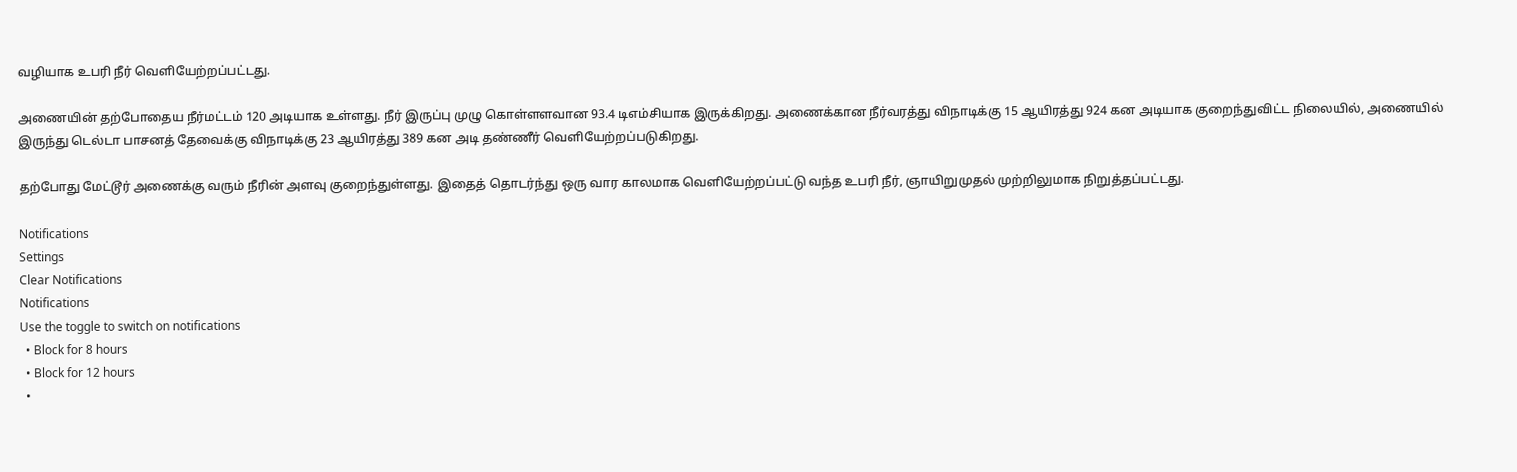வழியாக உபரி நீர் வெளியேற்றப்பட்டது.

அணையின் தற்போதைய நீர்மட்டம் 120 அடியாக உள்ளது. நீர் இருப்பு முழு கொள்ளளவான 93.4 டிஎம்சியாக இருக்கிறது. அணைக்கான நீர்வரத்து விநாடிக்கு 15 ஆயிரத்து 924 கன அடியாக குறைந்துவிட்ட நிலையில், அணையில் இருந்து டெல்டா பாசனத் தேவைக்கு விநாடிக்கு 23 ஆயிரத்து 389 கன அடி தண்ணீர் வெளியேற்றப்படுகிறது.

தற்போது மேட்டூர் அணைக்கு வரும் நீரின் அளவு குறைந்துள்ளது. இதைத் தொடர்ந்து ஒரு வார காலமாக வெளியேற்றப்பட்டு வந்த உபரி நீர், ஞாயிறுமுதல் முற்றிலுமாக நிறுத்தப்பட்டது.

Notifications
Settings
Clear Notifications
Notifications
Use the toggle to switch on notifications
  • Block for 8 hours
  • Block for 12 hours
  •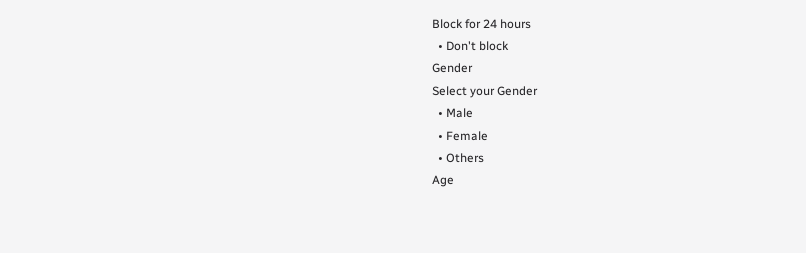Block for 24 hours
  • Don't block
Gender
Select your Gender
  • Male
  • Female
  • Others
Age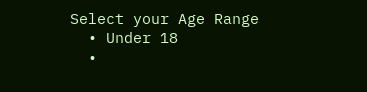Select your Age Range
  • Under 18
  •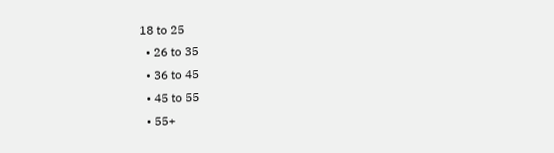18 to 25
  • 26 to 35
  • 36 to 45
  • 45 to 55
  • 55+